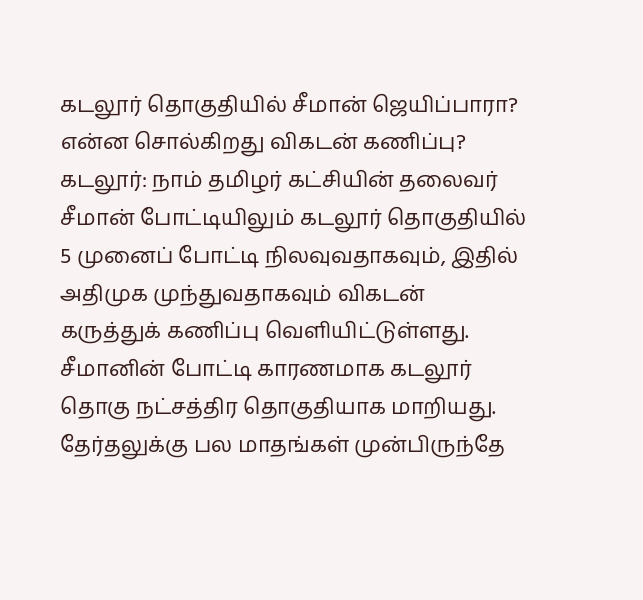கடலூர் தொகுதியில் சீமான் ஜெயிப்பாரா? என்ன சொல்கிறது விகடன் கணிப்பு?
கடலூர்: நாம் தமிழர் கட்சியின் தலைவர் சீமான் போட்டியிலும் கடலூர் தொகுதியில் 5 முனைப் போட்டி நிலவுவதாகவும், இதில் அதிமுக முந்துவதாகவும் விகடன் கருத்துக் கணிப்பு வெளியிட்டுள்ளது.
சீமானின் போட்டி காரணமாக கடலூர் தொகு நட்சத்திர தொகுதியாக மாறியது. தேர்தலுக்கு பல மாதங்கள் முன்பிருந்தே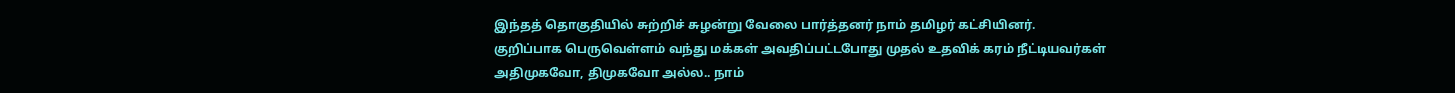இந்தத் தொகுதியில் சுற்றிச் சுழன்று வேலை பார்த்தனர் நாம் தமிழர் கட்சியினர்.
குறிப்பாக பெருவெள்ளம் வந்து மக்கள் அவதிப்பட்டபோது முதல் உதவிக் கரம் நீட்டியவர்கள் அதிமுகவோ, திமுகவோ அல்ல.. நாம்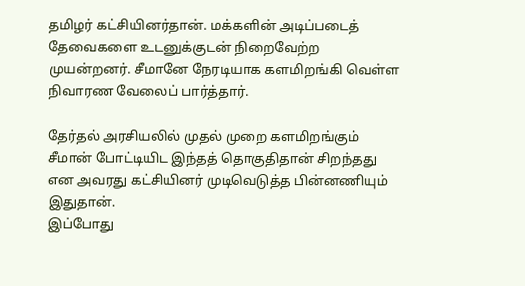தமிழர் கட்சியினர்தான். மக்களின் அடிப்படைத் தேவைகளை உடனுக்குடன் நிறைவேற்ற முயன்றனர். சீமானே நேரடியாக களமிறங்கி வெள்ள நிவாரண வேலைப் பார்த்தார்.

தேர்தல் அரசியலில் முதல் முறை களமிறங்கும் சீமான் போட்டியிட இந்தத் தொகுதிதான் சிறந்தது என அவரது கட்சியினர் முடிவெடுத்த பின்னணியும் இதுதான்.
இப்போது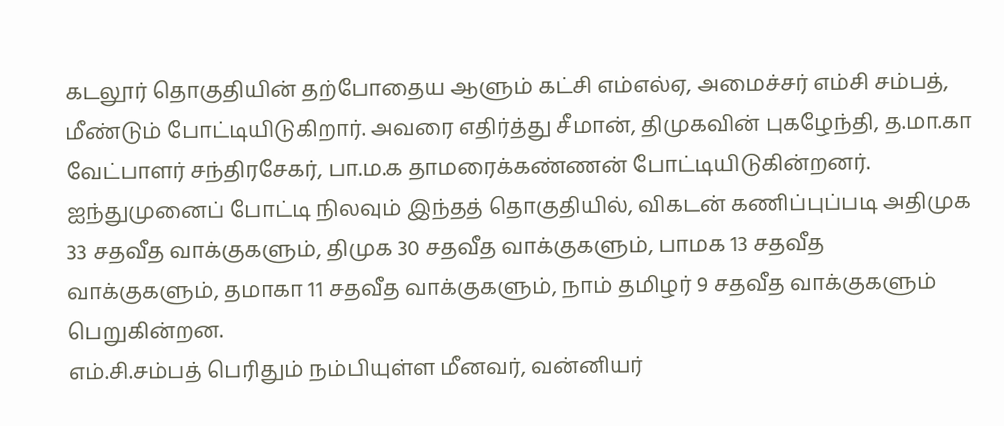கடலூர் தொகுதியின் தற்போதைய ஆளும் கட்சி எம்எல்ஏ, அமைச்சர் எம்சி சம்பத், மீண்டும் போட்டியிடுகிறார். அவரை எதிர்த்து சீமான், திமுகவின் புகழேந்தி, த.மா.கா வேட்பாளர் சந்திரசேகர், பா.ம.க தாமரைக்கண்ணன் போட்டியிடுகின்றனர்.
ஐந்துமுனைப் போட்டி நிலவும் இந்தத் தொகுதியில், விகடன் கணிப்புப்படி அதிமுக 33 சதவீத வாக்குகளும், திமுக 30 சதவீத வாக்குகளும், பாமக 13 சதவீத வாக்குகளும், தமாகா 11 சதவீத வாக்குகளும், நாம் தமிழர் 9 சதவீத வாக்குகளும் பெறுகின்றன.
எம்.சி.சம்பத் பெரிதும் நம்பியுள்ள மீனவர், வன்னியர்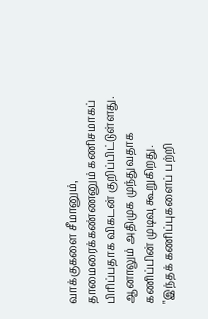வாக்குகளை சீமானும், தாமைரைக்கண்ணனும் கணிசமாகப் பிரிப்பதாக விகடன் குறிப்பிட்டுள்ளது. ஆனாலும் அதிமுக முந்துவதாக கணிப்பின் முடிவு கூறுகிறது.
"இந்தக் கணிப்புகளைப் பற்றி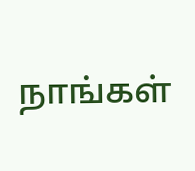நாங்கள்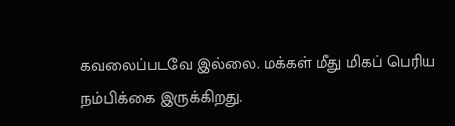கவலைப்படவே இல்லை. மக்கள் மீது மிகப் பெரிய நம்பிக்கை இருக்கிறது.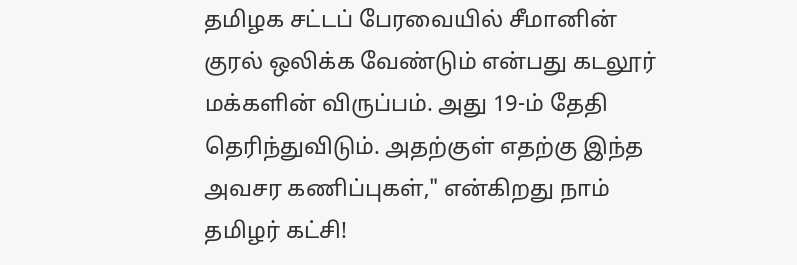தமிழக சட்டப் பேரவையில் சீமானின் குரல் ஒலிக்க வேண்டும் என்பது கடலூர் மக்களின் விருப்பம். அது 19-ம் தேதி தெரிந்துவிடும். அதற்குள் எதற்கு இந்த அவசர கணிப்புகள்," என்கிறது நாம் தமிழர் கட்சி!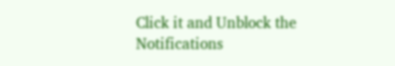Click it and Unblock the Notifications